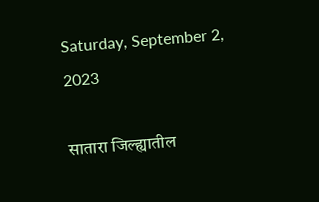Saturday, September 2, 2023

सातारा जिल्ह्यातील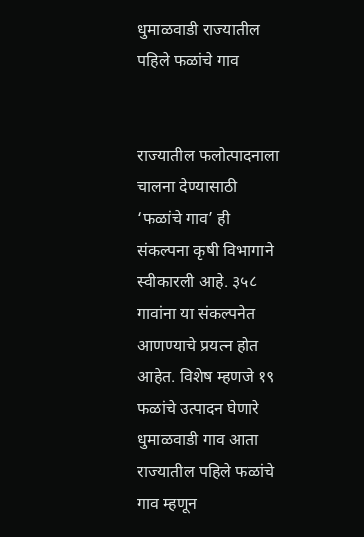धुमाळवाडी राज्यातील पहिले फळांचे गाव


राज्यातील फलोत्पादनाला चालना देण्यासाठी ‘फळांचे गाव’ ही संकल्पना कृषी विभागाने स्वीकारली आहे. ३५८ गावांना या संकल्पनेत आणण्याचे प्रयत्न होत आहेत. विशेष म्हणजे १९ फळांचे उत्पादन घेणारे धुमाळवाडी गाव आता राज्यातील पहिले फळांचे गाव म्हणून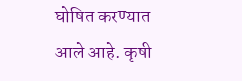घोषित करण्यात आले आहे. कृषी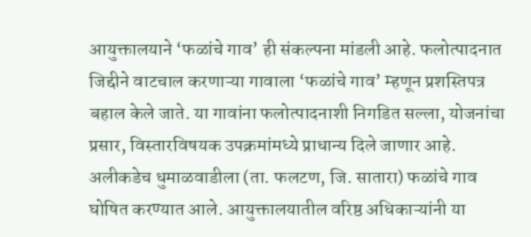आयुक्तालयाने ‘फळांचे गाव’ ही संकल्पना मांडली आहे. फलोत्पादनात जिद्दीने वाटचाल करणाऱ्या गावाला ‘फळांचे गाव’ म्हणून प्रशस्तिपत्र बहाल केले जाते. या गावांना फलोत्पादनाशी निगडित सल्ला, योजनांचा प्रसार, विस्तारविषयक उपक्रमांमध्ये प्राधान्य दिले जाणार आहे. अलीकडेच धुमाळवाडीला (ता. फलटण, जि. सातारा) फळांचे गाव घोषित करण्यात आले. आयुक्तालयातील वरिष्ठ अधिकाऱ्यांनी या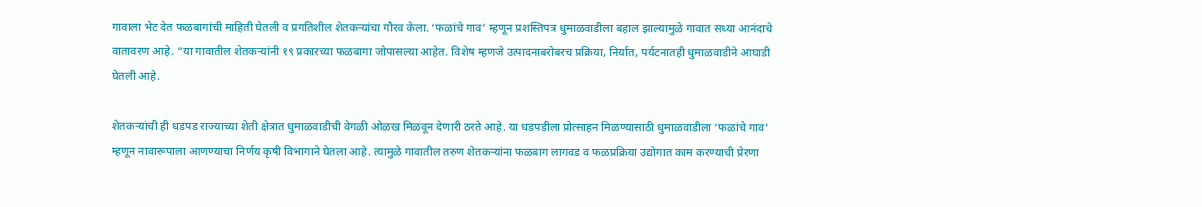गावाला भेट देत फळबागांची माहिती घेतली व प्रगतिशील शेतकऱ्यांचा गौरव केला. ‘फळांचे गाव’ म्हणून प्रशस्तिपत्र धुमाळवाडीला बहाल झाल्यामुळे गावात सध्या आनंदाचे वातावरण आहे. “या गावातील शेतकऱ्यांनी १९ प्रकारच्या फळबागा जोपासल्या आहेत. विशेष म्हणजे उत्पादनाबरोबरच प्रक्रिया, निर्यात, पर्यटनातही धुमाळवाडीने आघाडी घेतली आहे.

शेतकऱ्यांची ही धडपड राज्याच्या शेती क्षेत्रात धुमाळवाडीची वेगळी ओळख मिळवून देणारी ठरते आहे. या धडपडीला प्रोत्साहन मिळण्यासाठी धुमाळवाडीला ‘फळांचे गाव’ म्हणून नावारूपाला आणण्याचा निर्णय कृषी विभागाने घेतला आहे. त्यामुळे गावातील तरुण शेतकऱ्यांना फळबाग लागवड व फळप्रक्रिया उद्योगात काम करण्याची प्रेरणा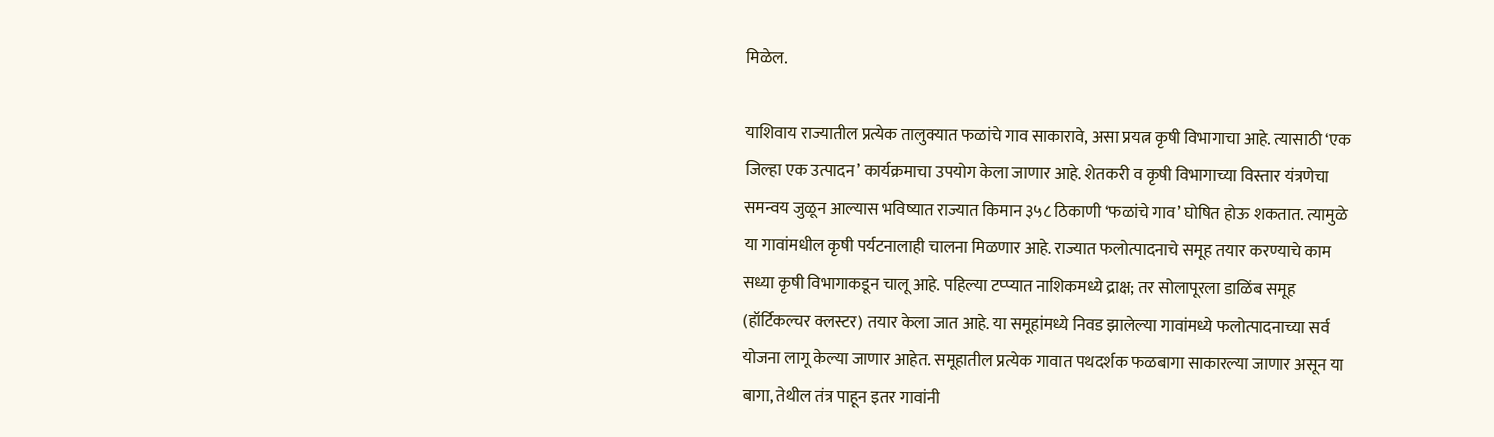मिळेल.

याशिवाय राज्यातील प्रत्येक तालुक्यात फळांचे गाव साकारावे, असा प्रयत्न कृषी विभागाचा आहे. त्यासाठी ‘एक जिल्हा एक उत्पादन’ कार्यक्रमाचा उपयोग केला जाणार आहे. शेतकरी व कृषी विभागाच्या विस्तार यंत्रणेचा समन्वय जुळून आल्यास भविष्यात राज्यात किमान ३५८ ठिकाणी ‘फळांचे गाव’ घोषित होऊ शकतात. त्यामुळे या गावांमधील कृषी पर्यटनालाही चालना मिळणार आहे. राज्यात फलोत्पादनाचे समूह तयार करण्याचे काम सध्या कृषी विभागाकडून चालू आहे. पहिल्या टप्प्यात नाशिकमध्ये द्राक्ष; तर सोलापूरला डाळिंब समूह (हॉर्टिकल्चर क्लस्टर) तयार केला जात आहे. या समूहांमध्ये निवड झालेल्या गावांमध्ये फलोत्पादनाच्या सर्व योजना लागू केल्या जाणार आहेत. समूहातील प्रत्येक गावात पथदर्शक फळबागा साकारल्या जाणार असून या बागा, तेथील तंत्र पाहून इतर गावांनी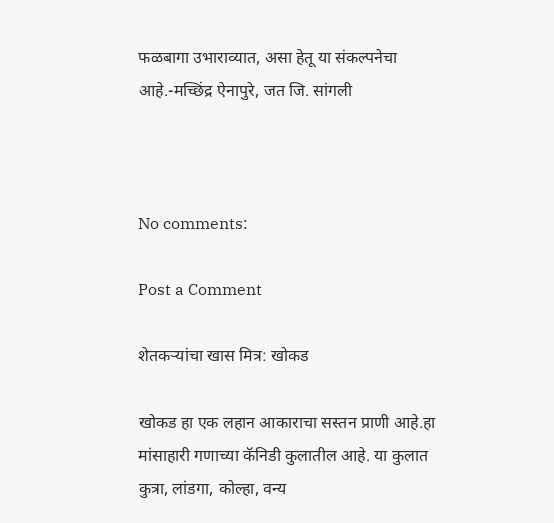फळबागा उभाराव्यात, असा हेतू या संकल्पनेचा आहे.-मच्छिंद्र ऐनापुरे, जत जि. सांगली



No comments:

Post a Comment

शेतकऱ्यांचा खास मित्र: खोकड

खोकड हा एक लहान आकाराचा सस्तन प्राणी आहे.हा मांसाहारी गणाच्या कॅनिडी कुलातील आहे. या कुलात कुत्रा, लांडगा, कोल्हा, वन्य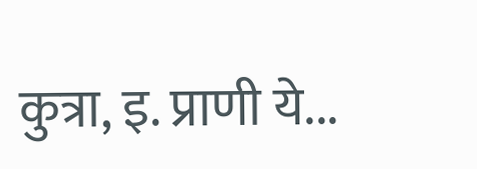कुत्रा, इ. प्राणी ये...